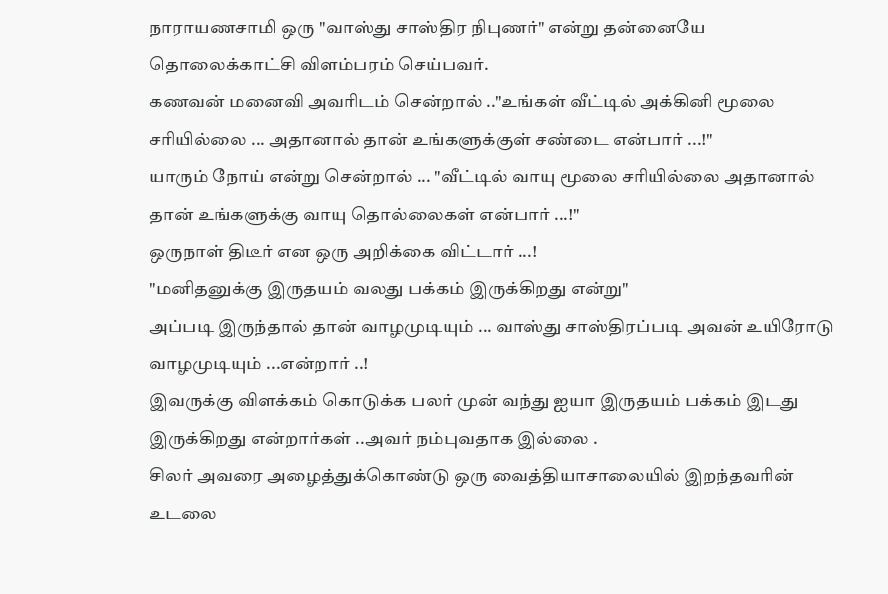நாராயணசாமி ஒரு "வாஸ்து சாஸ்திர நிபுணர்" என்று தன்னையே தொலைக்காட்சி விளம்பரம் செய்பவர்.
கணவன் மனைவி அவரிடம் சென்றால் .."உங்கள் வீட்டில் அக்கினி மூலை சரியில்லை ... அதானால் தான் உங்களுக்குள் சண்டை என்பார் ...!"
யாரும் நோய் என்று சென்றால் ... "வீட்டில் வாயு மூலை சரியில்லை அதானால் தான் உங்களுக்கு வாயு தொல்லைகள் என்பார் ...!"
ஒருநாள் திடீர் என ஒரு அறிக்கை விட்டார் ...!
"மனிதனுக்கு இருதயம் வலது பக்கம் இருக்கிறது என்று"
அப்படி இருந்தால் தான் வாழமுடியும் ... வாஸ்து சாஸ்திரப்படி அவன் உயிரோடு வாழமுடியும் ...என்றார் ..!
இவருக்கு விளக்கம் கொடுக்க பலர் முன் வந்து ஐயா இருதயம் பக்கம் இடது இருக்கிறது என்றார்கள் ..அவர் நம்புவதாக இல்லை .
சிலர் அவரை அழைத்துக்கொண்டு ஒரு வைத்தியாசாலையில் இறந்தவரின் உடலை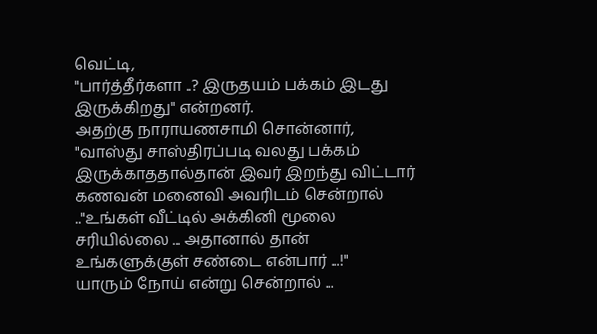வெட்டி,
"பார்த்தீர்களா ..? இருதயம் பக்கம் இடது இருக்கிறது" என்றனர்.
அதற்கு நாராயணசாமி சொன்னார்,
"வாஸ்து சாஸ்திரப்படி வலது பக்கம் இருக்காததால்தான் இவர் இறந்து விட்டார்
கணவன் மனைவி அவரிடம் சென்றால் .."உங்கள் வீட்டில் அக்கினி மூலை சரியில்லை ... அதானால் தான் உங்களுக்குள் சண்டை என்பார் ...!"
யாரும் நோய் என்று சென்றால் ...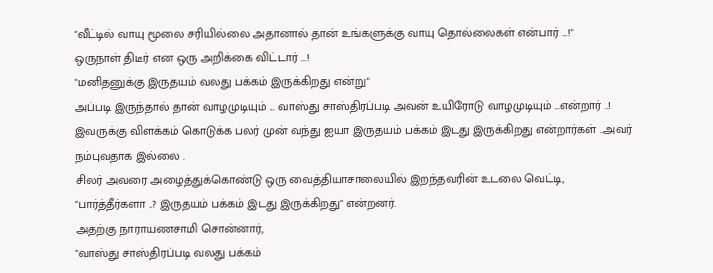"வீட்டில் வாயு மூலை சரியில்லை அதானால் தான் உங்களுக்கு வாயு தொல்லைகள் என்பார் ...!"
ஒருநாள் திடீர் என ஒரு அறிக்கை விட்டார் ...!
"மனிதனுக்கு இருதயம் வலது பக்கம் இருக்கிறது என்று"
அப்படி இருந்தால் தான் வாழமுடியும் ... வாஸ்து சாஸ்திரப்படி அவன் உயிரோடு வாழமுடியும் ...என்றார் ..!
இவருக்கு விளக்கம் கொடுக்க பலர் முன் வந்து ஐயா இருதயம் பக்கம் இடது இருக்கிறது என்றார்கள் ..அவர் நம்புவதாக இல்லை .
சிலர் அவரை அழைத்துக்கொண்டு ஒரு வைத்தியாசாலையில் இறந்தவரின் உடலை வெட்டி,
"பார்த்தீர்களா ..? இருதயம் பக்கம் இடது இருக்கிறது" என்றனர்.
அதற்கு நாராயணசாமி சொன்னார்,
"வாஸ்து சாஸ்திரப்படி வலது பக்கம்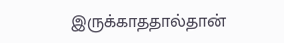இருக்காததால்தான்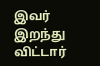இவர் இறந்து விட்டார்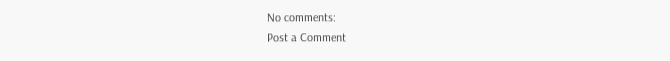No comments:
Post a Comment